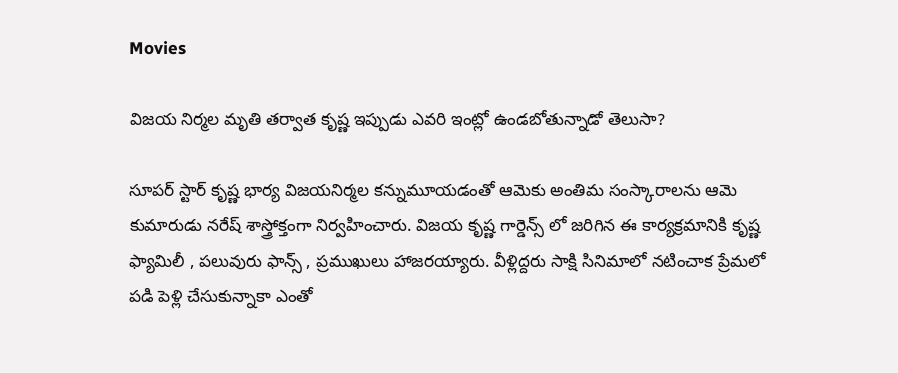Movies

విజయ నిర్మల మృతి తర్వాత కృష్ణ ఇప్పుడు ఎవరి ఇంట్లో ఉండబోతున్నాడో తెలుసా?

సూపర్ స్టార్ కృష్ణ భార్య విజయనిర్మల కన్నుమూయడంతో ఆమెకు అంతిమ సంస్కారాలను ఆమె కుమారుడు నరేష్ శాస్త్రోక్తంగా నిర్వహించారు. విజయ కృష్ణ గార్డెన్స్ లో జరిగిన ఈ కార్యక్రమానికి కృష్ణ ఫ్యామిలీ , పలువురు ఫాన్స్ , ప్రముఖులు హాజరయ్యారు. వీళ్లిద్దరు సాక్షి సినిమాలో నటించాక ప్రేమలో పడి పెళ్లి చేసుకున్నాకా ఎంతో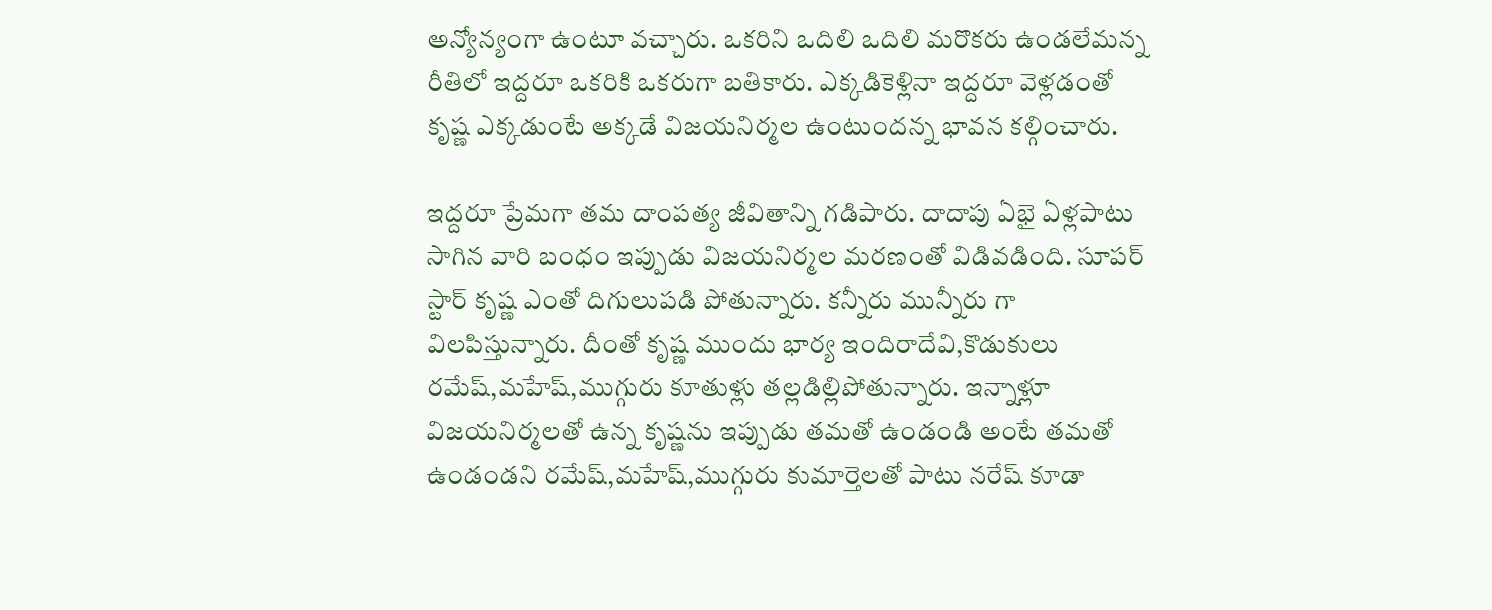అన్యోన్యంగా ఉంటూ వచ్చారు. ఒకరిని ఒదిలి ఒదిలి మరొకరు ఉండలేమన్న రీతిలో ఇద్దరూ ఒకరికి ఒకరుగా బతికారు. ఎక్కడికెళ్లినా ఇద్దరూ వెళ్లడంతో కృష్ణ ఎక్కడుంటే అక్కడే విజయనిర్మల ఉంటుందన్న భావన కల్గించారు.

ఇద్దరూ ప్రేమగా తమ దాంపత్య జీవితాన్ని గడిపారు. దాదాపు ఏభై ఏళ్లపాటు సాగిన వారి బంధం ఇప్పుడు విజయనిర్మల మరణంతో విడివడింది. సూపర్ స్టార్ కృష్ణ ఎంతో దిగులుపడి పోతున్నారు. కన్నీరు మున్నీరు గా విలపిస్తున్నారు. దీంతో కృష్ణ ముందు భార్య ఇందిరాదేవి,కొడుకులు రమేష్,మహేష్,ముగ్గురు కూతుళ్లు తల్లడిల్లిపోతున్నారు. ఇన్నాళ్లూ విజయనిర్మలతో ఉన్న కృష్ణను ఇప్పుడు తమతో ఉండండి అంటే తమతో ఉండండని రమేష్,మహేష్,ముగ్గురు కుమార్తెలతో పాటు నరేష్ కూడా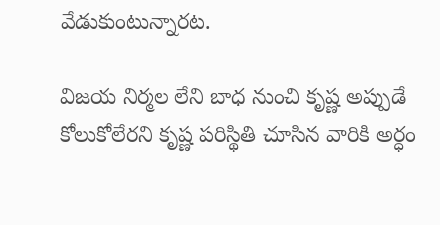వేడుకుంటున్నారట.

విజయ నిర్మల లేని బాధ నుంచి కృష్ణ అప్పుడే కోలుకోలేరని కృష్ణ పరిస్థితి చూసిన వారికి అర్ధం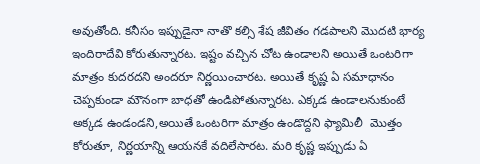అవుతోంది. కనీసం ఇప్పుడైనా నాతొ కల్సి శేష జీవితం గడపాలని మొదటి భార్య ఇందిరాదేవి కోరుతున్నారట. ఇష్టం వచ్చిన చోట ఉండాలని అయితే ఒంటరిగా మాత్రం కుదరదని అందరూ నిర్ణయించారట. అయితే కృష్ణ ఏ సమాధానం చెప్పకుండా మౌనంగా బాధతో ఉండిపోతున్నారట. ఎక్కడ ఉండాలనుకుంటే అక్కడ ఉండండని,అయితే ఒంటరిగా మాత్రం ఉండొద్దని ఫ్యామిలీ  మొత్తం కోరుతూ, నిర్ణయాన్ని ఆయనకే వదిలేసారట. మరి కృష్ణ ఇప్పుడు ఏ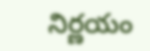నిర్ణయం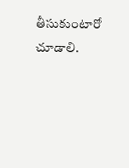తీసుకుంటారో చూడాలి.